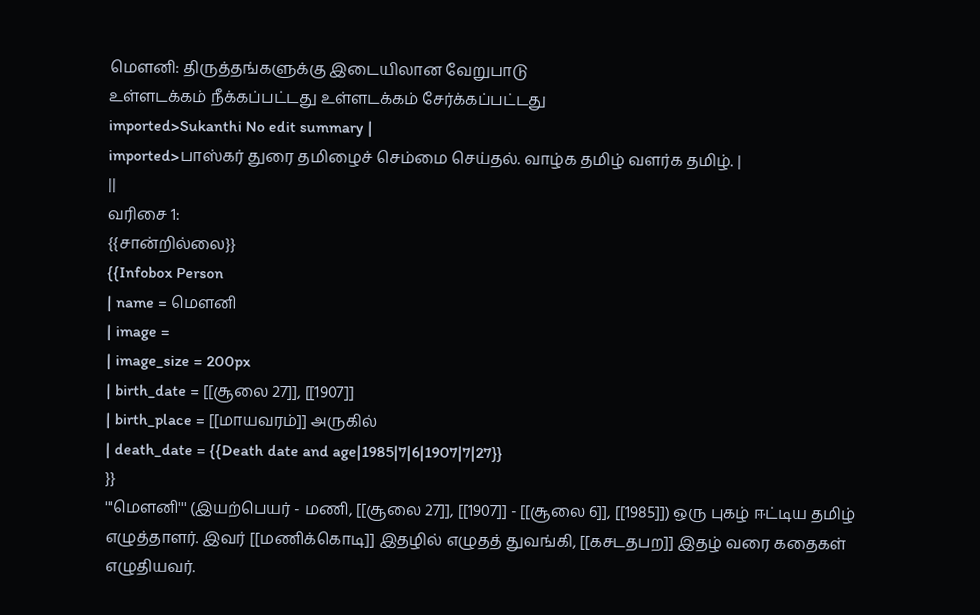மௌனி: திருத்தங்களுக்கு இடையிலான வேறுபாடு
உள்ளடக்கம் நீக்கப்பட்டது உள்ளடக்கம் சேர்க்கப்பட்டது
imported>Sukanthi No edit summary |
imported>பாஸ்கர் துரை தமிழைச் செம்மை செய்தல். வாழ்க தமிழ் வளர்க தமிழ். |
||
வரிசை 1:
{{சான்றில்லை}}
{{Infobox Person
| name = மெளனி
| image =
| image_size = 200px
| birth_date = [[சூலை 27]], [[1907]]
| birth_place = [[மாயவரம்]] அருகில்
| death_date = {{Death date and age|1985|7|6|1907|7|27}}
}}
'''மௌனி''' (இயற்பெயர் - மணி, [[சூலை 27]], [[1907]] - [[சூலை 6]], [[1985]]) ஒரு புகழ் ஈட்டிய தமிழ் எழுத்தாளர். இவர் [[மணிக்கொடி]] இதழில் எழுதத் துவங்கி, [[கசடதபற]] இதழ் வரை கதைகள் எழுதியவர்.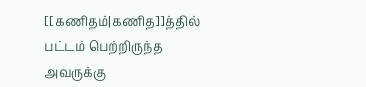[[கணிதம்|கணித]]த்தில் பட்டம் பெற்றிருந்த அவருக்கு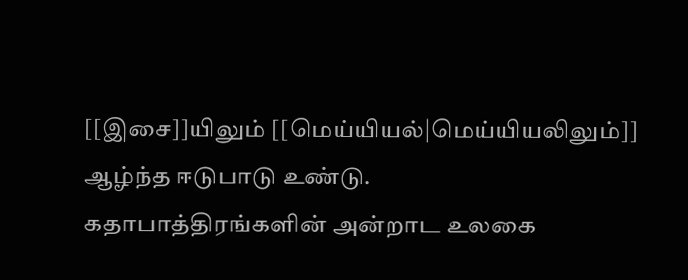[[இசை]]யிலும் [[மெய்யியல்|மெய்யியலிலும்]] ஆழ்ந்த ஈடுபாடு உண்டு.
கதாபாத்திரங்களின் அன்றாட உலகை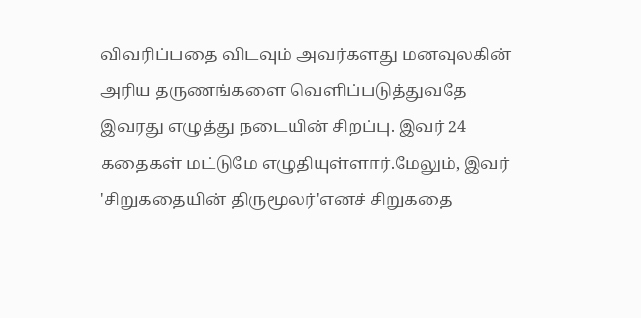விவரிப்பதை விடவும் அவர்களது மனவுலகின் அரிய தருணங்களை வெளிப்படுத்துவதே இவரது எழுத்து நடையின் சிறப்பு. இவர் 24 கதைகள் மட்டுமே எழுதியுள்ளார்.மேலும், இவர் 'சிறுகதையின் திருமூலர்'எனச் சிறுகதை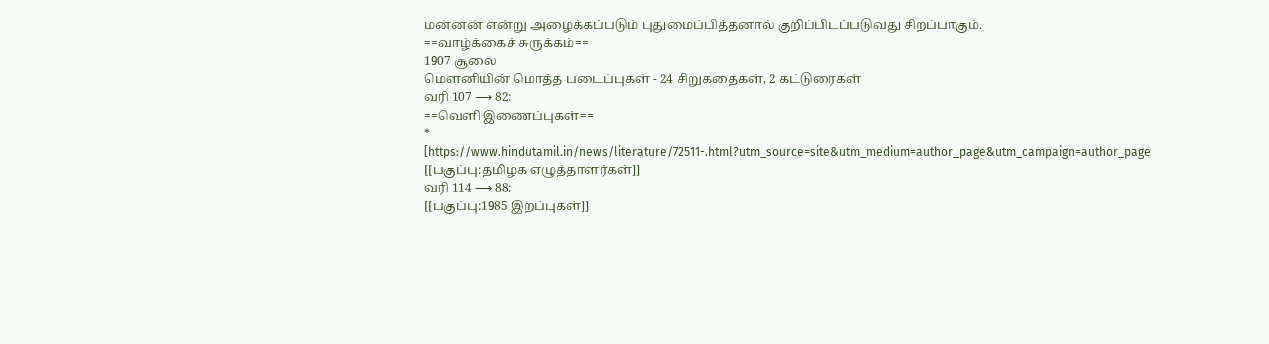மன்னன் என்று அழைக்கப்படும் புதுமைப்பித்தனால் குறிப்பிடப்படுவது சிறப்பாகும்.
==வாழ்க்கைச் சுருக்கம்==
1907 சூலை
மெளனியின் மொத்த படைப்புகள் - 24 சிறுகதைகள், 2 கட்டுரைகள்
வரி 107 ⟶ 82:
==வெளி இணைப்புகள்==
* [https://www.hindutamil.in/news/literature/72511-.html?utm_source=site&utm_medium=author_page&utm_campaign=author_page
[[பகுப்பு:தமிழக எழுத்தாளர்கள்]]
வரி 114 ⟶ 88:
[[பகுப்பு:1985 இறப்புகள்]]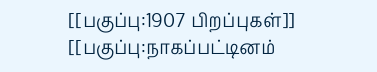[[பகுப்பு:1907 பிறப்புகள்]]
[[பகுப்பு:நாகப்பட்டினம்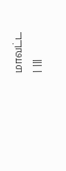மாவட்ட
| |||